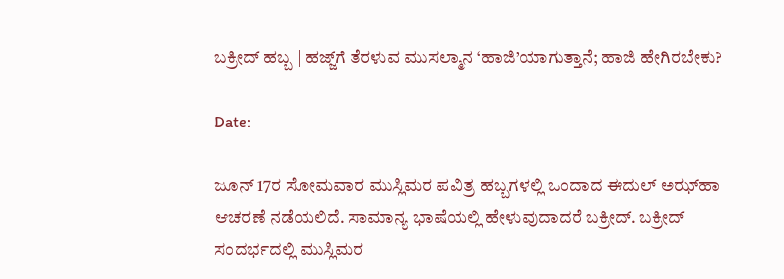ಬಕ್ರೀದ್ ಹಬ್ಬ | ಹಜ್ಜ್‌ಗೆ ತೆರಳುವ ಮುಸಲ್ಮಾನ ‘ಹಾಜಿ’ಯಾಗುತ್ತಾನೆ; ಹಾಜಿ ಹೇಗಿರಬೇಕು?

Date:

ಜೂನ್ 17ರ ಸೋಮವಾರ ಮುಸ್ಲಿಮರ ಪವಿತ್ರ ಹಬ್ಬಗಳಲ್ಲಿ ಒಂದಾದ ಈದುಲ್ ಅಝ್‌ಹಾ ಆಚರಣೆ ನಡೆಯಲಿದೆ. ಸಾಮಾನ್ಯ ಭಾಷೆಯಲ್ಲಿ ಹೇಳುವುದಾದರೆ ಬಕ್ರೀದ್. ಬಕ್ರೀದ್ ಸಂದರ್ಭದಲ್ಲಿ ಮುಸ್ಲಿಮರ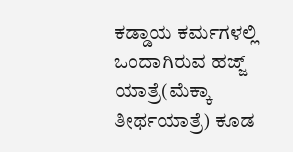ಕಡ್ಡಾಯ ಕರ್ಮಗಳಲ್ಲಿ ಒಂದಾಗಿರುವ ಹಜ್ಜ್‌ ಯಾತ್ರೆ(ಮೆಕ್ಕಾ ತೀರ್ಥಯಾತ್ರೆ) ಕೂಡ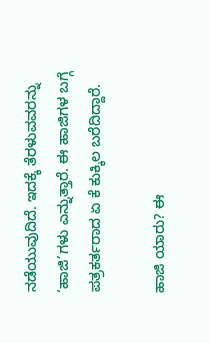ನಡೆಯುವುದಿದೆ. ಇದಕ್ಕೆ ತೆರಳುವವರನ್ನು ‘ಹಾಜಿ’ಗಳು ಎನ್ನುತ್ತಾರೆ. ಈ ಹಾಜಿಗಳ ಬಗ್ಗೆ ಪತ್ರಕರ್ತರಾದ ಏ ಕೆ ಕುಕ್ಕಿಲ ಬರೆದಿದ್ದಾರೆ.

ಹಾಜಿ ಯಾರು? ಈ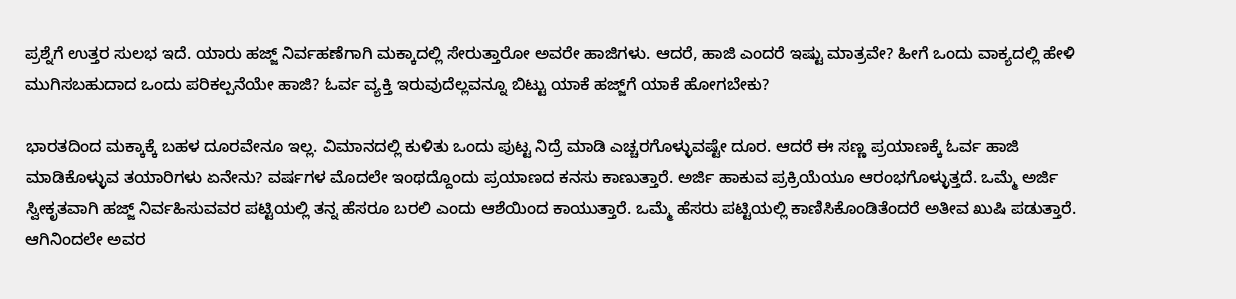ಪ್ರಶ್ನೆಗೆ ಉತ್ತರ ಸುಲಭ ಇದೆ. ಯಾರು ಹಜ್ಜ್ ನಿರ್ವಹಣೆಗಾಗಿ ಮಕ್ಕಾದಲ್ಲಿ ಸೇರುತ್ತಾರೋ ಅವರೇ ಹಾಜಿಗಳು. ಆದರೆ, ಹಾಜಿ ಎಂದರೆ ಇಷ್ಟು ಮಾತ್ರವೇ? ಹೀಗೆ ಒಂದು ವಾಕ್ಯದಲ್ಲಿ ಹೇಳಿ ಮುಗಿಸಬಹುದಾದ ಒಂದು ಪರಿಕಲ್ಪನೆಯೇ ಹಾಜಿ? ಓರ್ವ ವ್ಯಕ್ತಿ ಇರುವುದೆಲ್ಲವನ್ನೂ ಬಿಟ್ಟು ಯಾಕೆ ಹಜ್ಜ್‌ಗೆ ಯಾಕೆ ಹೋಗಬೇಕು?

ಭಾರತದಿಂದ ಮಕ್ಕಾಕ್ಕೆ ಬಹಳ ದೂರವೇನೂ ಇಲ್ಲ. ವಿಮಾನದಲ್ಲಿ ಕುಳಿತು ಒಂದು ಪುಟ್ಟ ನಿದ್ರೆ ಮಾಡಿ ಎಚ್ಚರಗೊಳ್ಳುವಷ್ಟೇ ದೂರ. ಆದರೆ ಈ ಸಣ್ಣ ಪ್ರಯಾಣಕ್ಕೆ ಓರ್ವ ಹಾಜಿ ಮಾಡಿಕೊಳ್ಳುವ ತಯಾರಿಗಳು ಏನೇನು? ವರ್ಷಗಳ ಮೊದಲೇ ಇಂಥದ್ದೊಂದು ಪ್ರಯಾಣದ ಕನಸು ಕಾಣುತ್ತಾರೆ. ಅರ್ಜಿ ಹಾಕುವ ಪ್ರಕ್ರಿಯೆಯೂ ಆರಂಭಗೊಳ್ಳುತ್ತದೆ. ಒಮ್ಮೆ ಅರ್ಜಿ ಸ್ವೀಕೃತವಾಗಿ ಹಜ್ಜ್ ನಿರ್ವಹಿಸುವವರ ಪಟ್ಟಿಯಲ್ಲಿ ತನ್ನ ಹೆಸರೂ ಬರಲಿ ಎಂದು ಆಶೆಯಿಂದ ಕಾಯುತ್ತಾರೆ. ಒಮ್ಮೆ ಹೆಸರು ಪಟ್ಟಿಯಲ್ಲಿ ಕಾಣಿಸಿಕೊಂಡಿತೆಂದರೆ ಅತೀವ ಖುಷಿ ಪಡುತ್ತಾರೆ. ಆಗಿನಿಂದಲೇ ಅವರ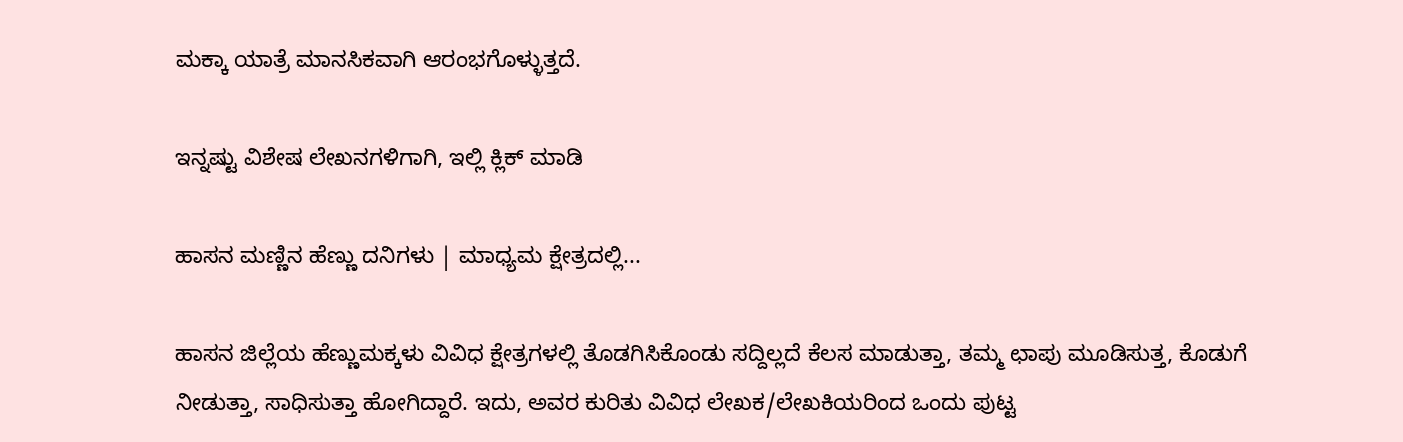ಮಕ್ಕಾ ಯಾತ್ರೆ ಮಾನಸಿಕವಾಗಿ ಆರಂಭಗೊಳ್ಳುತ್ತದೆ.

ಇನ್ನಷ್ಟು ವಿಶೇಷ ಲೇಖನಗಳಿಗಾಗಿ, ಇಲ್ಲಿ ಕ್ಲಿಕ್ ಮಾಡಿ

ಹಾಸನ ಮಣ್ಣಿನ ಹೆಣ್ಣು ದನಿಗಳು | ಮಾಧ್ಯಮ ಕ್ಷೇತ್ರದಲ್ಲಿ...

ಹಾಸನ ಜಿಲ್ಲೆಯ ಹೆಣ್ಣುಮಕ್ಕಳು ವಿವಿಧ ಕ್ಷೇತ್ರಗಳಲ್ಲಿ ತೊಡಗಿಸಿಕೊಂಡು ಸದ್ದಿಲ್ಲದೆ ಕೆಲಸ ಮಾಡುತ್ತಾ, ತಮ್ಮ ಛಾಪು ಮೂಡಿಸುತ್ತ, ಕೊಡುಗೆ ನೀಡುತ್ತಾ, ಸಾಧಿಸುತ್ತಾ ಹೋಗಿದ್ದಾರೆ. ಇದು, ಅವರ ಕುರಿತು ವಿವಿಧ ಲೇಖಕ/ಲೇಖಕಿಯರಿಂದ ಒಂದು ಪುಟ್ಟ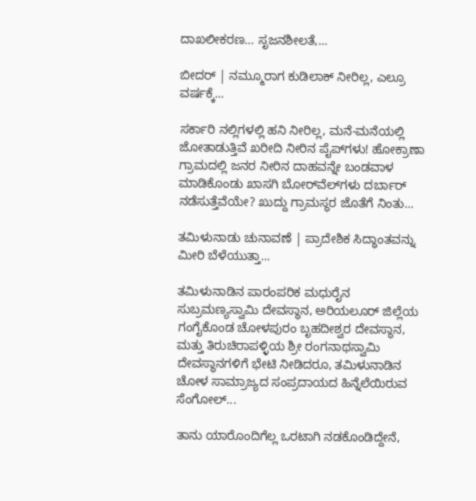ದಾಖಲೀಕರಣ… ಸೃಜನಶೀಲತೆ,...

ಬೀದರ್ | ನಮ್ಮೂರಾಗ ಕುಡಿಲಾಕ್ ನೀರಿಲ್ಲ, ಎಲ್ರೂ ವರ್ಷಕ್ಕೆ...

ಸರ್ಕಾರಿ ನಲ್ಲಿಗಳಲ್ಲಿ ಹನಿ ನೀರಿಲ್ಲ, ಮನೆ-ಮನೆಯಲ್ಲಿ ಜೋತಾಡುತ್ತಿವೆ ಖರೀದಿ ನೀರಿನ ಪೈಪ್‌ಗಳು! ಹೋಕ್ರಾಣಾ ಗ್ರಾಮದಲ್ಲಿ ಜನರ ನೀರಿನ ದಾಹವನ್ನೇ ಬಂಡವಾಳ ಮಾಡಿಕೊಂಡು ಖಾಸಗಿ ಬೋರ್‌ವೆಲ್‌ಗಳು ದರ್ಬಾರ್‌ ನಡೆಸುತ್ತೆವೆಯೇ? ಖುದ್ದು ಗ್ರಾಮಸ್ಥರ ಜೊತೆಗೆ ನಿಂತು...

ತಮಿಳುನಾಡು ಚುನಾವಣೆ | ಪ್ರಾದೇಶಿಕ ಸಿದ್ಧಾಂತವನ್ನು ಮೀರಿ ಬೆಳೆಯುತ್ತಾ...

ತಮಿಳುನಾಡಿನ ಪಾರಂಪರಿಕ ಮಧುರೈನ ಸುಬ್ರಮಣ್ಯಸ್ವಾಮಿ ದೇವಸ್ಥಾನ, ಅರಿಯಲೂರ್ ಜಿಲ್ಲೆಯ ಗಂಗೈಕೊಂಡ ಚೋಳಪುರಂ ಬೃಹದೀಶ್ವರ ದೇವಸ್ಥಾನ, ಮತ್ತು ತಿರುಚಿರಾಪಳ್ಳಿಯ ಶ್ರೀ ರಂಗನಾಥಸ್ವಾಮಿ ದೇವಸ್ಥಾನಗಳಿಗೆ ಭೇಟಿ ನೀಡಿದರೂ, ತಮಿಳುನಾಡಿನ ಚೋಳ ಸಾಮ್ರಾಜ್ಯದ ಸಂಪ್ರದಾಯದ ಹಿನ್ನೆಲೆಯಿರುವ ಸೆಂಗೋಲ್...

ತಾನು ಯಾರೊಂದಿಗೆಲ್ಲ ಒರಟಾಗಿ ನಡಕೊಂಡಿದ್ದೇನೆ,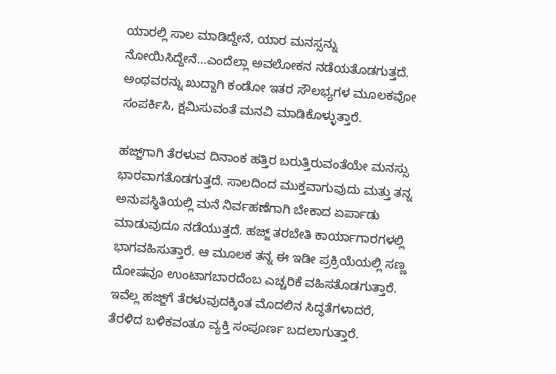ಯಾರಲ್ಲಿ ಸಾಲ ಮಾಡಿದ್ದೇನೆ, ಯಾರ ಮನಸ್ಸನ್ನು ನೋಯಿಸಿದ್ದೇನೆ…ಎಂದೆಲ್ಲಾ ಅವಲೋಕನ ನಡೆಯತೊಡಗುತ್ತದೆ. ಅಂಥವರನ್ನು ಖುದ್ದಾಗಿ ಕಂಡೋ ಇತರ ಸೌಲಭ್ಯಗಳ ಮೂಲಕವೋ ಸಂಪರ್ಕಿಸಿ, ಕ್ಷಮಿಸುವಂತೆ ಮನವಿ ಮಾಡಿಕೊಳ್ಳುತ್ತಾರೆ.

ಹಜ್ಜ್‌ಗಾಗಿ ತೆರಳುವ ದಿನಾಂಕ ಹತ್ತಿರ ಬರುತ್ತಿರುವಂತೆಯೇ ಮನಸ್ಸು ಭಾರವಾಗತೊಡಗುತ್ತದೆ. ಸಾಲದಿಂದ ಮುಕ್ತವಾಗುವುದು ಮತ್ತು ತನ್ನ ಅನುಪಸ್ಥಿತಿಯಲ್ಲಿ ಮನೆ ನಿರ್ವಹಣೆಗಾಗಿ ಬೇಕಾದ ಏರ್ಪಾಡು ಮಾಡುವುದೂ ನಡೆಯುತ್ತದೆ. ಹಜ್ಜ್ ತರಬೇತಿ ಕಾರ್ಯಾಗಾರಗಳಲ್ಲಿ ಭಾಗವಹಿಸುತ್ತಾರೆ. ಆ ಮೂಲಕ ತನ್ನ ಈ ಇಡೀ ಪ್ರಕ್ರಿಯೆಯಲ್ಲಿ ಸಣ್ಣ ದೋಷವೂ ಉಂಟಾಗಬಾರದೆಂಬ ಎಚ್ಚರಿಕೆ ವಹಿಸತೊಡಗುತ್ತಾರೆ. ಇವೆಲ್ಲ ಹಜ್ಜ್‌ಗೆ ತೆರಳುವುದಕ್ಕಿಂತ ಮೊದಲಿನ ಸಿದ್ಧತೆಗಳಾದರೆ, ತೆರಳಿದ ಬಳಿಕವಂತೂ ವ್ಯಕ್ತಿ ಸಂಪೂರ್ಣ ಬದಲಾಗುತ್ತಾರೆ.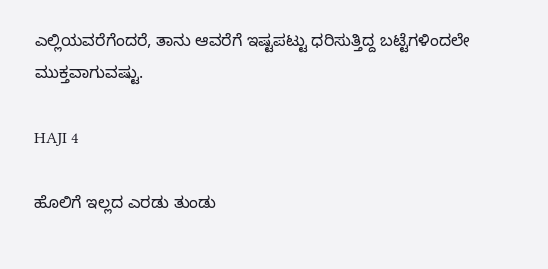ಎಲ್ಲಿಯವರೆಗೆಂದರೆ, ತಾನು ಆವರೆಗೆ ಇಷ್ಟಪಟ್ಟು ಧರಿಸುತ್ತಿದ್ದ ಬಟ್ಟೆಗಳಿಂದಲೇ ಮುಕ್ತವಾಗುವಷ್ಟು.

HAJI 4

ಹೊಲಿಗೆ ಇಲ್ಲದ ಎರಡು ತುಂಡು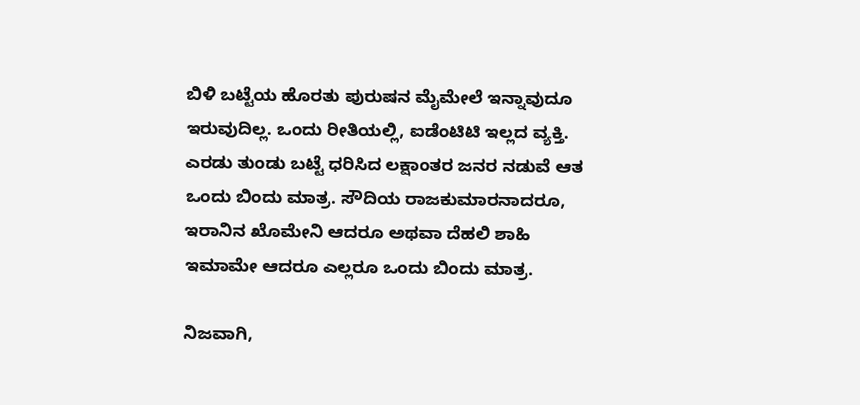ಬಿಳಿ ಬಟ್ಟೆಯ ಹೊರತು ಪುರುಷನ ಮೈಮೇಲೆ ಇನ್ನಾವುದೂ ಇರುವುದಿಲ್ಲ. ಒಂದು ರೀತಿಯಲ್ಲಿ, ಐಡೆಂಟಿಟಿ ಇಲ್ಲದ ವ್ಯಕ್ತಿ. ಎರಡು ತುಂಡು ಬಟ್ಟೆ ಧರಿಸಿದ ಲಕ್ಷಾಂತರ ಜನರ ನಡುವೆ ಆತ ಒಂದು ಬಿಂದು ಮಾತ್ರ. ಸೌದಿಯ ರಾಜಕುಮಾರನಾದರೂ, ಇರಾನಿನ ಖೊಮೇನಿ ಆದರೂ ಅಥವಾ ದೆಹಲಿ ಶಾಹಿ ಇಮಾಮೇ ಆದರೂ ಎಲ್ಲರೂ ಒಂದು ಬಿಂದು ಮಾತ್ರ.

ನಿಜವಾಗಿ,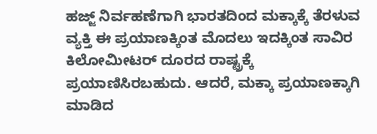ಹಜ್ಜ್ ನಿರ್ವಹಣೆಗಾಗಿ ಭಾರತದಿಂದ ಮಕ್ಕಾಕ್ಕೆ ತೆರಳುವ ವ್ಯಕ್ತಿ ಈ ಪ್ರಯಾಣಕ್ಕಿಂತ ಮೊದಲು ಇದಕ್ಕಿಂತ ಸಾವಿರ ಕಿಲೋಮೀಟರ್ ದೂರದ ರಾಷ್ಟ್ರಕ್ಕೆ ಪ್ರಯಾಣಿಸಿರಬಹುದು. ಆದರೆ, ಮಕ್ಕಾ ಪ್ರಯಾಣಕ್ಕಾಗಿ ಮಾಡಿದ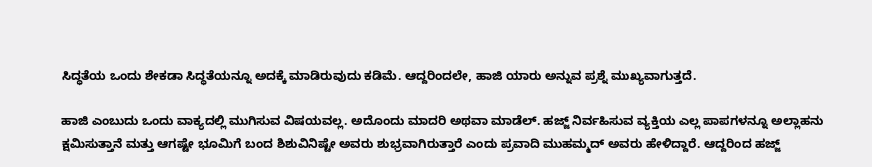ಸಿದ್ಧತೆಯ ಒಂದು ಶೇಕಡಾ ಸಿದ್ಧತೆಯನ್ನೂ ಅದಕ್ಕೆ ಮಾಡಿರುವುದು ಕಡಿಮೆ. ಆದ್ದರಿಂದಲೇ, ಹಾಜಿ ಯಾರು ಅನ್ನುವ ಪ್ರಶ್ನೆ ಮುಖ್ಯವಾಗುತ್ತದೆ.

ಹಾಜಿ ಎಂಬುದು ಒಂದು ವಾಕ್ಯದಲ್ಲಿ ಮುಗಿಸುವ ವಿಷಯವಲ್ಲ. ಅದೊಂದು ಮಾದರಿ ಅಥವಾ ಮಾಡೆಲ್. ಹಜ್ಜ್ ನಿರ್ವಹಿಸುವ ವ್ಯಕ್ತಿಯ ಎಲ್ಲ ಪಾಪಗಳನ್ನೂ ಅಲ್ಲಾಹನು ಕ್ಷಮಿಸುತ್ತಾನೆ ಮತ್ತು ಆಗಷ್ಟೇ ಭೂಮಿಗೆ ಬಂದ ಶಿಶುವಿನಿಷ್ಟೇ ಅವರು ಶುಭ್ರವಾಗಿರುತ್ತಾರೆ ಎಂದು ಪ್ರವಾದಿ ಮುಹಮ್ಮದ್ ಅವರು ಹೇಳಿದ್ದಾರೆ. ಆದ್ದರಿಂದ ಹಜ್ಜ್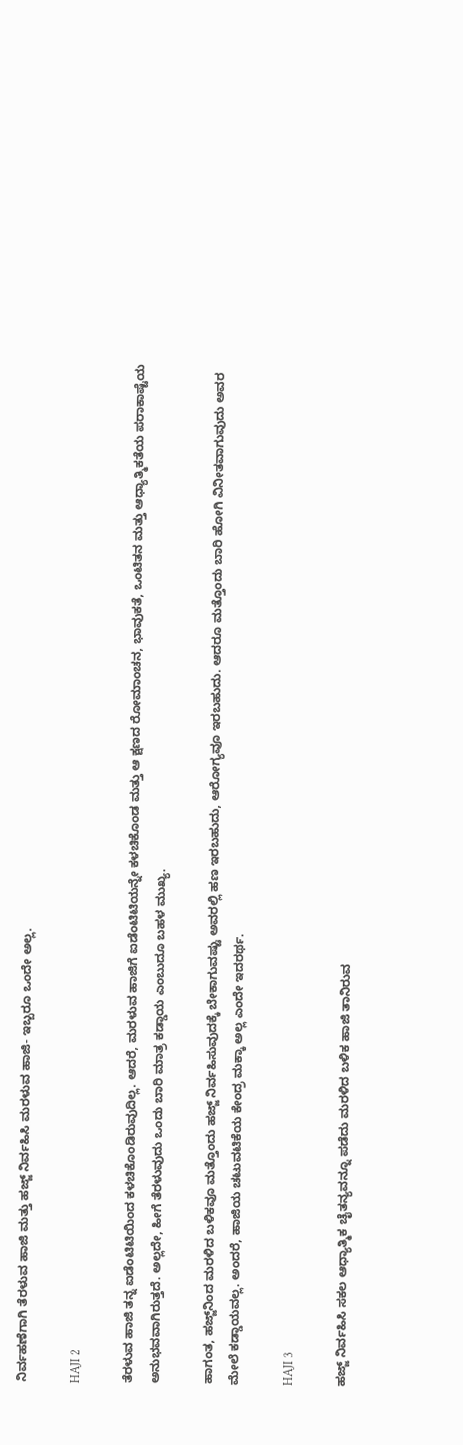ನಿರ್ವಹಣೆಗಾಗಿ ತೆರಳುವ ಹಾಜಿ ಮತ್ತು ಹಜ್ಜ್ ನಿರ್ವಹಿಸಿ ಮರಳುವ ಹಾಜಿ- ಇಬ್ಬರೂ ಒಂದೇ ಅಲ್ಲ.

HAJI 2

ತೆರಳುವ ಹಾಜಿ ತನ್ನ ಐಡೆಂಟಿಟಿಯಿಂದ ಕಳಚಿಕೊಂಡಿರುವುದಿಲ್ಲ. ಆದರೆ, ಮರಳುವ ಹಾಜಿಗೆ ಐಡೆಂಟಿಟಿಯನ್ನೇ ಕಳಚಿಕೊಂಡ ಮತ್ತು ಆ ಕ್ಷಣದ ರೋಮಾಂಚನ, ಭಾವುಕತೆ, ಒಂಟಿತನ ಮತ್ತು ಆಧ್ಯಾತ್ಮಿಕತೆಯ ಪರಾಕಾಷ್ಟೆಯ ಅನುಭವವಾಗಿರುತ್ತದೆ. ಅಲ್ಲದೇ, ಹೀಗೆ ತೆರಳುವುದು ಒಂದು ಬಾರಿ ಮಾತ್ರ ಕಡ್ಡಾಯ ಎಂಬುದೂ ಬಹಳ ಮುಖ್ಯ.

ಹಾಗಂತ, ಹಜ್ಜ್‌ನಿಂದ ಮರಳಿದ ಬಳಿಕವೂ ಮತ್ತೊಂದು ಹಜ್ಜ್ ನಿರ್ವಹಿಸುವುದಕ್ಕೆ ಬೇಕಾಗುವಷ್ಟು ಅವರಲ್ಲಿ ಹಣ ಇರಬಹುದು, ಆರೋಗ್ಯವೂ ಇರಬಹುದು. ಆದರೂ ಮತ್ತೊಂದು ಬಾರಿ ಹೋಗಿ ವಿನೀತವಾಗುವುದು ಅವರ ಮೇಲೆ ಕಡ್ಡಾಯವಲ್ಲ. ಅಂದರೆ, ಹಾಜಿಯ ಚಟುವಟಿಕೆಯ ಕೇಂದ್ರ ಮಕ್ಕಾ ಅಲ್ಲ ಎಂದೇ ಇದರರ್ಥ.

HAJI 3

ಹಜ್ಜ್ ನಿರ್ವಹಿಸಿ ಸಕಲ ಆಧ್ಯಾತ್ಮಿಕ ಚೈತನ್ಯವನ್ನೂ ಪಡೆದು ಮರಳಿದ ಬಳಿಕ ಹಾಜಿ ತಾನಿರುವ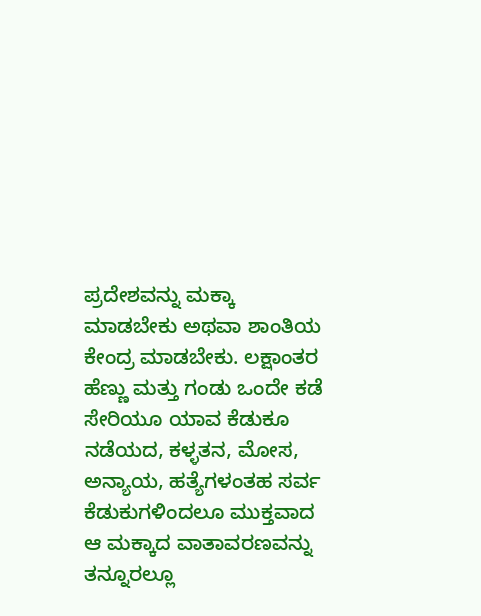ಪ್ರದೇಶವನ್ನು ಮಕ್ಕಾ ಮಾಡಬೇಕು ಅಥವಾ ಶಾಂತಿಯ ಕೇಂದ್ರ ಮಾಡಬೇಕು. ಲಕ್ಷಾಂತರ ಹೆಣ್ಣು ಮತ್ತು ಗಂಡು ಒಂದೇ ಕಡೆ ಸೇರಿಯೂ ಯಾವ ಕೆಡುಕೂ ನಡೆಯದ, ಕಳ್ಳತನ, ಮೋಸ, ಅನ್ಯಾಯ, ಹತ್ಯೆಗಳಂತಹ ಸರ್ವ ಕೆಡುಕುಗಳಿಂದಲೂ ಮುಕ್ತವಾದ ಆ ಮಕ್ಕಾದ ವಾತಾವರಣವನ್ನು ತನ್ನೂರಲ್ಲೂ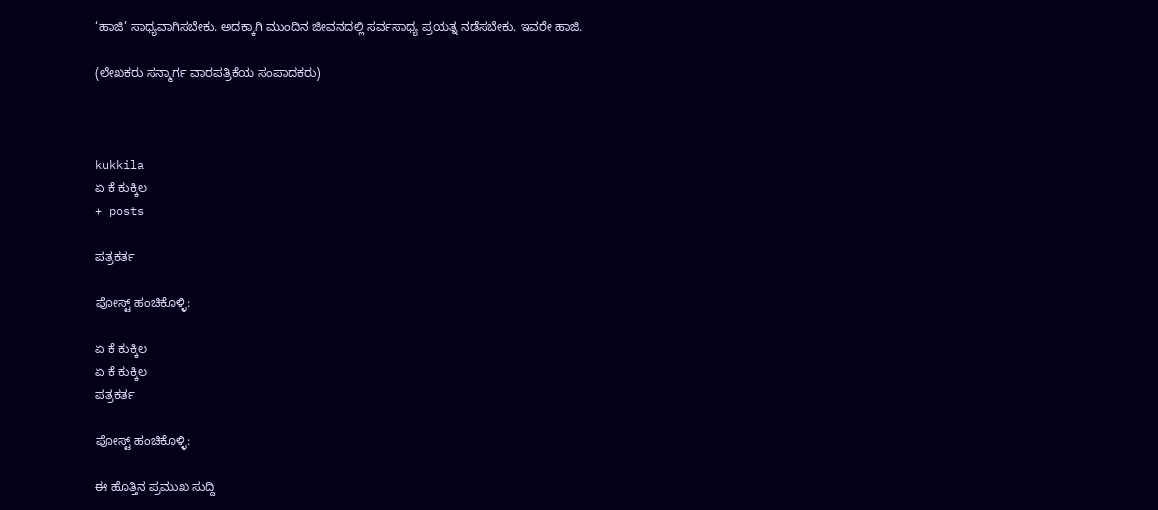‘ಹಾಜಿ’ ಸಾಧ್ಯವಾಗಿಸಬೇಕು. ಅದಕ್ಕಾಗಿ ಮುಂದಿನ ಜೀವನದಲ್ಲಿ ಸರ್ವಸಾಧ್ಯ ಪ್ರಯತ್ನ ನಡೆಸಬೇಕು. ಇವರೇ ಹಾಜಿ.

(ಲೇಖಕರು ಸನ್ಮಾರ್ಗ ವಾರಪತ್ರಿಕೆಯ ಸಂಪಾದಕರು)



kukkila
ಏ ಕೆ ಕುಕ್ಕಿಲ
+ posts

ಪತ್ರಕರ್ತ

ಪೋಸ್ಟ್ ಹಂಚಿಕೊಳ್ಳಿ:

ಏ ಕೆ ಕುಕ್ಕಿಲ
ಏ ಕೆ ಕುಕ್ಕಿಲ
ಪತ್ರಕರ್ತ

ಪೋಸ್ಟ್ ಹಂಚಿಕೊಳ್ಳಿ:

ಈ ಹೊತ್ತಿನ ಪ್ರಮುಖ ಸುದ್ದಿ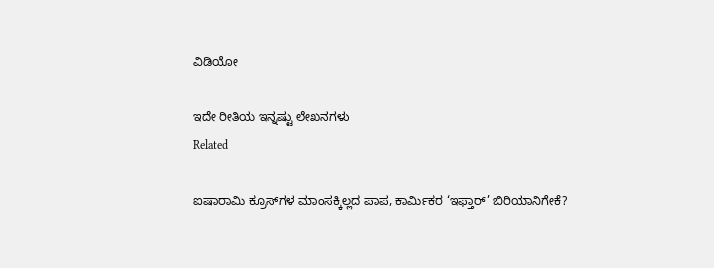ವಿಡಿಯೋ

ಇದೇ ರೀತಿಯ ಇನ್ನಷ್ಟು ಲೇಖನಗಳು
Related

ಐಷಾರಾಮಿ ಕ್ರೂಸ್‌ಗಳ ಮಾಂಸಕ್ಕಿಲ್ಲದ ಪಾಪ, ಕಾರ್ಮಿಕರ ‘ಇಫ್ತಾರ್’ ಬಿರಿಯಾನಿಗೇಕೆ?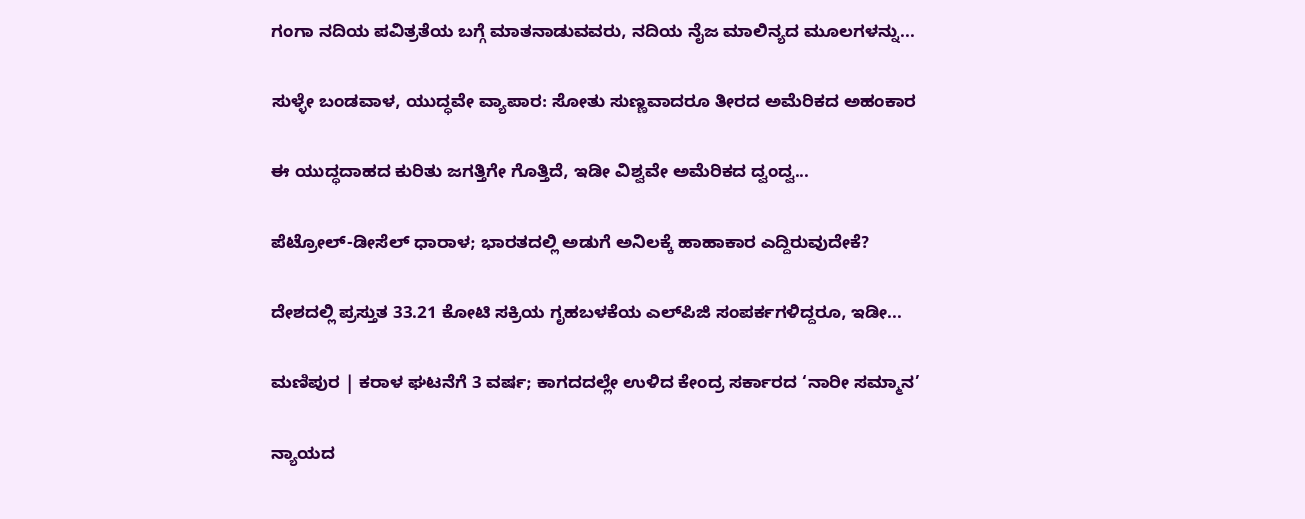ಗಂಗಾ ನದಿಯ ಪವಿತ್ರತೆಯ ಬಗ್ಗೆ ಮಾತನಾಡುವವರು, ನದಿಯ ನೈಜ ಮಾಲಿನ್ಯದ ಮೂಲಗಳನ್ನು...

ಸುಳ್ಳೇ ಬಂಡವಾಳ, ಯುದ್ಧವೇ ವ್ಯಾಪಾರ: ಸೋತು ಸುಣ್ಣವಾದರೂ ತೀರದ ಅಮೆರಿಕದ ಅಹಂಕಾರ

ಈ ಯುದ್ಧದಾಹದ ಕುರಿತು ಜಗತ್ತಿಗೇ ಗೊತ್ತಿದೆ, ಇಡೀ ವಿಶ್ವವೇ ಅಮೆರಿಕದ ದ್ವಂದ್ವ...

ಪೆಟ್ರೋಲ್-ಡೀಸೆಲ್ ಧಾರಾಳ; ಭಾರತದಲ್ಲಿ ಅಡುಗೆ ಅನಿಲಕ್ಕೆ ಹಾಹಾಕಾರ ಎದ್ದಿರುವುದೇಕೆ?

ದೇಶದಲ್ಲಿ ಪ್ರಸ್ತುತ 33.21 ಕೋಟಿ ಸಕ್ರಿಯ ಗೃಹಬಳಕೆಯ ಎಲ್‌ಪಿಜಿ ಸಂಪರ್ಕಗಳಿದ್ದರೂ, ಇಡೀ...

ಮಣಿಪುರ | ಕರಾಳ ಘಟನೆಗೆ 3 ವರ್ಷ; ಕಾಗದದಲ್ಲೇ ಉಳಿದ ಕೇಂದ್ರ ಸರ್ಕಾರದ ‘ನಾರೀ ಸಮ್ಮಾನ’

ನ್ಯಾಯದ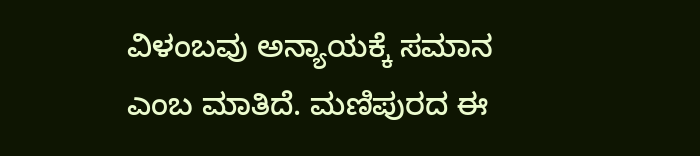ವಿಳಂಬವು ಅನ್ಯಾಯಕ್ಕೆ ಸಮಾನ ಎಂಬ ಮಾತಿದೆ. ಮಣಿಪುರದ ಈ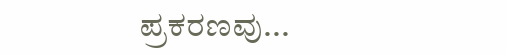ಪ್ರಕರಣವು...